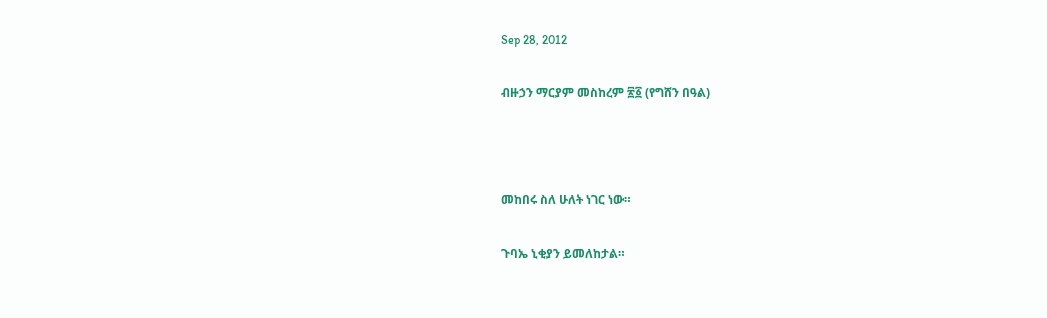Sep 28, 2012

ብዙኃን ማርያም መስከረም ፳፩ (የግሸን በዓል)



መከበሩ ስለ ሁለት ነገር ነው።

ጉባኤ ኒቂያን ይመለከታል።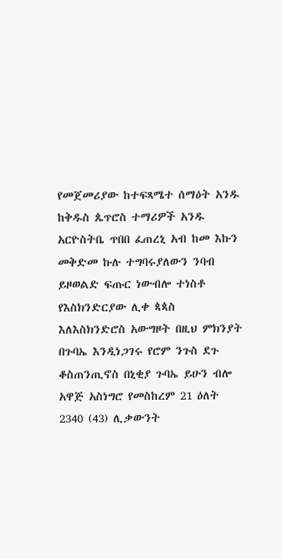የመጀመሪያው ከተፍጻሜተ ሰማዕት አንዱ ከቅዱስ ጴጥሮስ ተማሪዎች አንዱ አርዮስትቤ ጥበበ ፈጠረኒ አብ ከመ እኩን መቅድመ ኩሉ ተግባሩያለውን ንባብ ይዞወልድ ፍጡር ነውብሎ ተነስቶ የእስክንድርያው ሊቀ ጳጳስ እለእስክንድሮስ አውግዞት በዚህ ምክንያት በጉባኤ እንዲነጋገሩ የሮም ንጉስ ደጉ ቆስጠንጢኖስ በኒቂያ ጉባኤ ይሁን ብሎ አዋጅ አስነግሮ የመስከረም 21 ዕለት 2340 (43) ሊቃውንት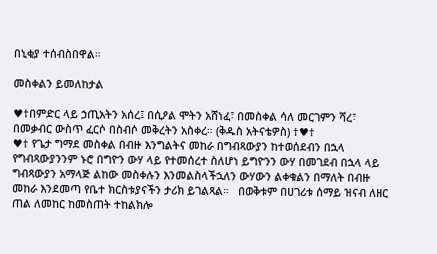በኒቂያ ተሰብስበዋል።

መስቀልን ይመለከታል

♥†በምድር ላይ ኃጢአትን አሰረ፤ በሲዖል ሞትን አሸነፈ፣ በመስቀል ሳለ መርገምን ሻረ፣ በመቃብር ውስጥ ፈርሶ በስብሶ መቅረትን አስቀረ። (ቅዱስ አትናቴዎስ) †♥†
♥† የጌታ ግማደ መስቀል በብዙ እንግልትና መከራ በግብጻውያን ከተወሰደብን በኋላ የግብጻውያንንም ኑሮ በግዮን ውሃ ላይ የተመሰረተ ስለሆነ ይግዮንን ውሃ በመገደብ በኋላ ላይ ግብጻውያን አማላጅ ልከው መስቀሉን እንመልስላችኋለን ውሃውን ልቀቁልን በማለት በብዙ መከራ እንደመጣ የቤተ ክርስቱያናችን ታሪክ ይገልጻል።   በወቅቱም በሀገሪቱ ሰማይ ዝናብ ለዘር ጠል ለመከር ከመስጠት ተከልክሎ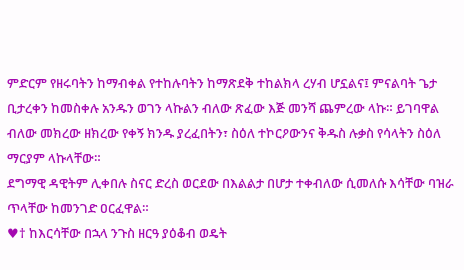ምድርም የዘሩባትን ከማብቀል የተከሉባትን ከማጽደቅ ተከልክላ ረሃብ ሆኗልና፤ ምናልባት ጌታ ቢታረቀን ከመስቀሉ አንዱን ወገን ላኩልን ብለው ጽፈው እጅ መንሻ ጨምረው ላኩ። ይገባዋል ብለው መክረው ዘክረው የቀኝ ክንዱ ያረፈበትን፣ ስዕለ ተኮርዖውንና ቅዱስ ሉቃስ የሳላትን ስዕለ ማርያም ላኩላቸው።
ደግማዊ ዳዊትም ሊቀበሉ ስናር ድረስ ወርደው በእልልታ በሆታ ተቀብለው ሲመለሱ እሳቸው ባዝራ ጥላቸው ከመንገድ ዐርፈዋል።
♥† ከእርሳቸው በኋላ ንጉስ ዘርዓ ያዕቆብ ወዴት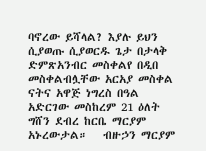ባኖረው ይሻላል? እያሉ ይህን ሲያወጡ ሲያወርዱ ጌታ በታላቅ ድምጽአንብር መስቀልየ በዲበ መስቀልብሏቸው አርአያ መስቀል ናትና አዋጅ ነግረስ በዓል አድርገው መስከረም 21 ዕለት ግሸን ደብረ ከርቤ ማርያም አኑረውታል።   ብዙኃን ማርያም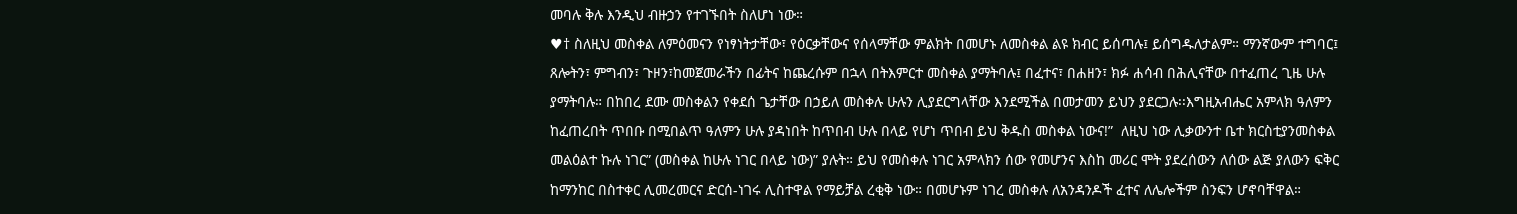መባሉ ቅሉ እንዲህ ብዙኃን የተገኙበት ስለሆነ ነው።
♥† ስለዚህ መስቀል ለምዕመናን የነፃነትታቸው፣ የዕርቃቸውና የሰላማቸው ምልክት በመሆኑ ለመስቀል ልዩ ክብር ይሰጣሉ፤ ይሰግዱለታልም። ማንኛውም ተግባር፤ ጸሎትን፣ ምግብን፣ ጉዞን፣ከመጀመራችን በፊትና ከጨረሱም በኋላ በትእምርተ መስቀል ያማትባሉ፤ በፈተና፣ በሐዘን፣ ክፉ ሐሳብ በሕሊናቸው በተፈጠረ ጊዜ ሁሉ ያማትባሉ። በከበረ ደሙ መስቀልን የቀደሰ ጌታቸው በኃይለ መስቀሉ ሁሉን ሊያደርግላቸው እንደሚችል በመታመን ይህን ያደርጋሉ፡፡እግዚአብሔር አምላክ ዓለምን ከፈጠረበት ጥበቡ በሚበልጥ ዓለምን ሁሉ ያዳነበት ከጥበብ ሁሉ በላይ የሆነ ጥበብ ይህ ቅዱስ መስቀል ነውና!”  ለዚህ ነው ሊቃውንተ ቤተ ክርስቲያንመስቀል መልዕልተ ኩሉ ነገር” (መስቀል ከሁሉ ነገር በላይ ነው)” ያሉት። ይህ የመስቀሉ ነገር አምላክን ሰው የመሆንና እስከ መሪር ሞት ያደረሰውን ለሰው ልጅ ያለውን ፍቅር ከማንከር በስተቀር ሊመረመርና ድርሰ-ነገሩ ሊስተዋል የማይቻል ረቂቅ ነው። በመሆኑም ነገረ መስቀሉ ለአንዳንዶች ፈተና ለሌሎችም ስንፍን ሆኖባቸዋል።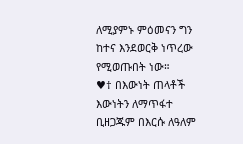ለሚያምኑ ምዕመናን ግን ከተና እንደወርቅ ነጥረው የሚወጡበት ነው።
♥† በእውነት ጠላቶች እውነትን ለማጥፋተ ቢዘጋጁም በእርሱ ለዓለም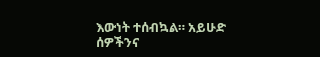እውነት ተሰብኳል። አይሁድ ሰዎችንና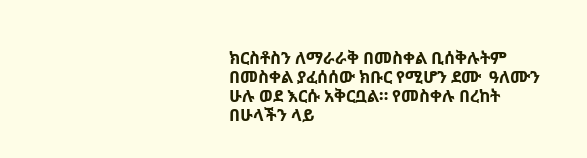ክርስቶስን ለማራራቅ በመስቀል ቢሰቅሉትም በመስቀል ያፈሰሰው ክቡር የሚሆን ደሙ  ዓለሙን ሁሉ ወደ እርሱ አቅርቧል። የመስቀሉ በረከት በሁላችን ላይ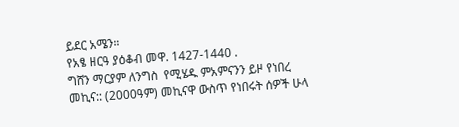ይደር አሜን።
የአፄ ዘርዓ ያዕቆብ መዋ. 1427-1440 .
ግሸን ማርያም ለንግስ  የሚሄዱ ምአምናንን ይዞ የነበረ መኪና:: (2000ዓም) መኪናዋ ውስጥ የነበሩት ሰዎች ሁላ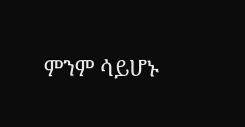ምንም ሳይሆኑ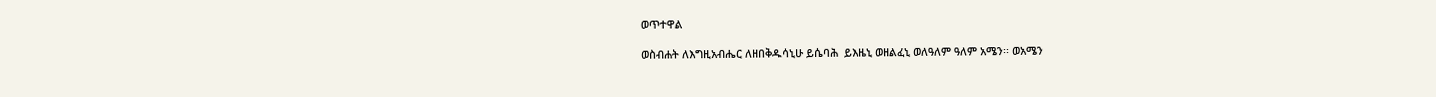ወጥተዋል

ወስብሐት ለእግዚአብሔር ለዘበቅዱሳኒሁ ይሴባሕ  ይእዜኒ ወዘልፈኒ ወለዓለም ዓለም አሜን፡፡ ወአሜን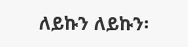ለይኩን ለይኩን፡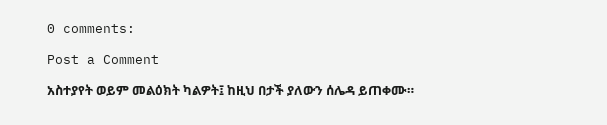0 comments:

Post a Comment

አስተያየት ወይም መልዕክት ካልዎት፤ ከዚህ በታች ያለውን ሰሌዳ ይጠቀሙ።